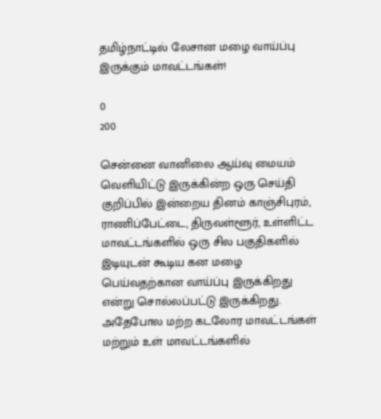தமிழ்நாட்டில் லேசான மழை வாய்ப்பு இருக்கும் மாவட்டங்கள்!

0
200

சென்னை வானிலை ஆய்வு மையம் வெளியிட்டு இருக்கின்ற ஒரு செய்தி குறிப்பில் இன்றைய தினம் காஞ்சிபுரம், ராணிப்பேட்டை, திருவள்ளூர், உள்ளிட்ட மாவட்டங்களில் ஒரு சில பகுதிகளில் இடியுடன் கூடிய கன மழை பெய்வதற்கான வாய்ப்பு இருக்கிறது என்று சொல்லப்பட்டு இருக்கிறது. அதேபோல மற்ற கடலோர மாவட்டங்கள் மற்றும் உள் மாவட்டங்களில்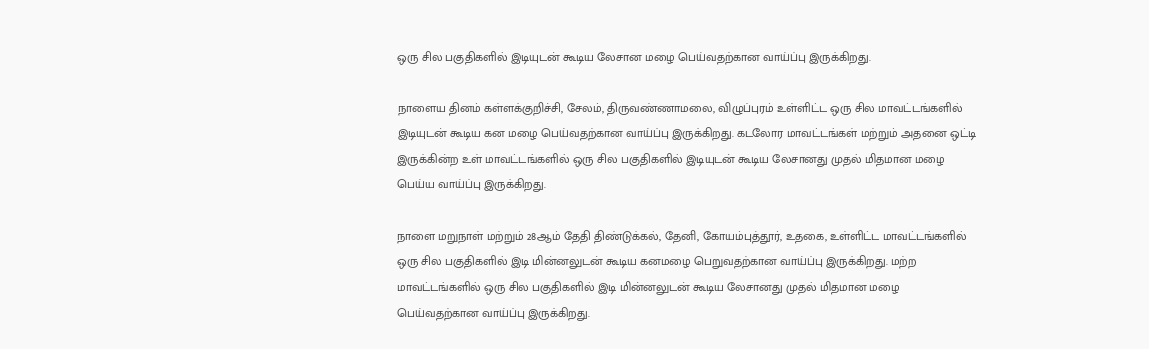ஒரு சில பகுதிகளில் இடியுடன் கூடிய லேசான மழை பெய்வதற்கான வாய்ப்பு இருக்கிறது.

நாளைய தினம் கள்ளக்குறிச்சி, சேலம், திருவண்ணாமலை, விழுப்புரம் உள்ளிட்ட ஒரு சில மாவட்டங்களில் இடியுடன் கூடிய கன மழை பெய்வதற்கான வாய்ப்பு இருக்கிறது. கடலோர மாவட்டங்கள் மற்றும் அதனை ஒட்டி இருக்கின்ற உள் மாவட்டங்களில் ஒரு சில பகுதிகளில் இடியுடன் கூடிய லேசானது முதல் மிதமான மழை பெய்ய வாய்ப்பு இருக்கிறது.

நாளை மறுநாள் மற்றும் 28ஆம் தேதி திண்டுக்கல், தேனி, கோயம்புத்தூர், உதகை, உள்ளிட்ட மாவட்டங்களில் ஒரு சில பகுதிகளில் இடி மின்னலுடன் கூடிய கனமழை பெறுவதற்கான வாய்ப்பு இருக்கிறது. மற்ற மாவட்டங்களில் ஒரு சில பகுதிகளில் இடி மின்னலுடன் கூடிய லேசானது முதல் மிதமான மழை பெய்வதற்கான வாய்ப்பு இருக்கிறது.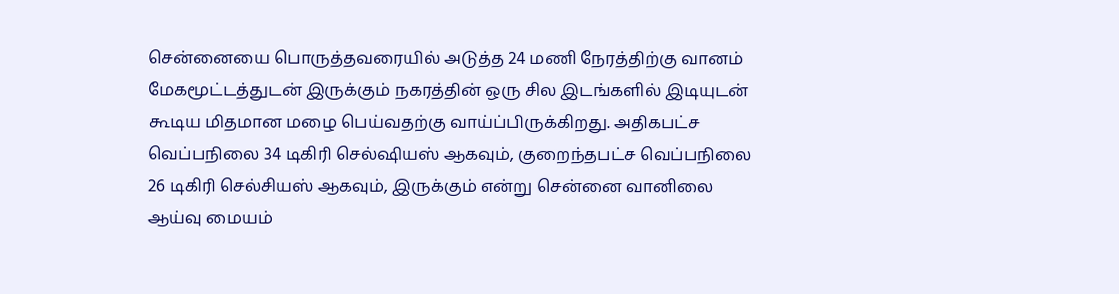சென்னையை பொருத்தவரையில் அடுத்த 24 மணி நேரத்திற்கு வானம் மேகமூட்டத்துடன் இருக்கும் நகரத்தின் ஒரு சில இடங்களில் இடியுடன் கூடிய மிதமான மழை பெய்வதற்கு வாய்ப்பிருக்கிறது. அதிகபட்ச வெப்பநிலை 34 டிகிரி செல்ஷியஸ் ஆகவும், குறைந்தபட்ச வெப்பநிலை 26 டிகிரி செல்சியஸ் ஆகவும், இருக்கும் என்று சென்னை வானிலை ஆய்வு மையம்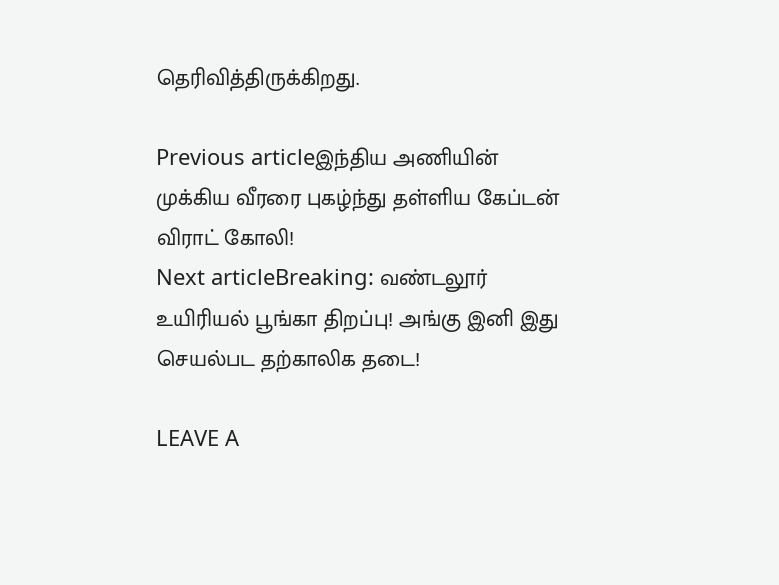தெரிவித்திருக்கிறது.

Previous articleஇந்திய அணியின் முக்கிய வீரரை புகழ்ந்து தள்ளிய கேப்டன் விராட் கோலி!
Next articleBreaking: வண்டலூர் உயிரியல் பூங்கா திறப்பு! அங்கு இனி இது செயல்பட தற்காலிக தடை!

LEAVE A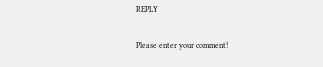REPLY

Please enter your comment!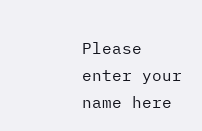Please enter your name here